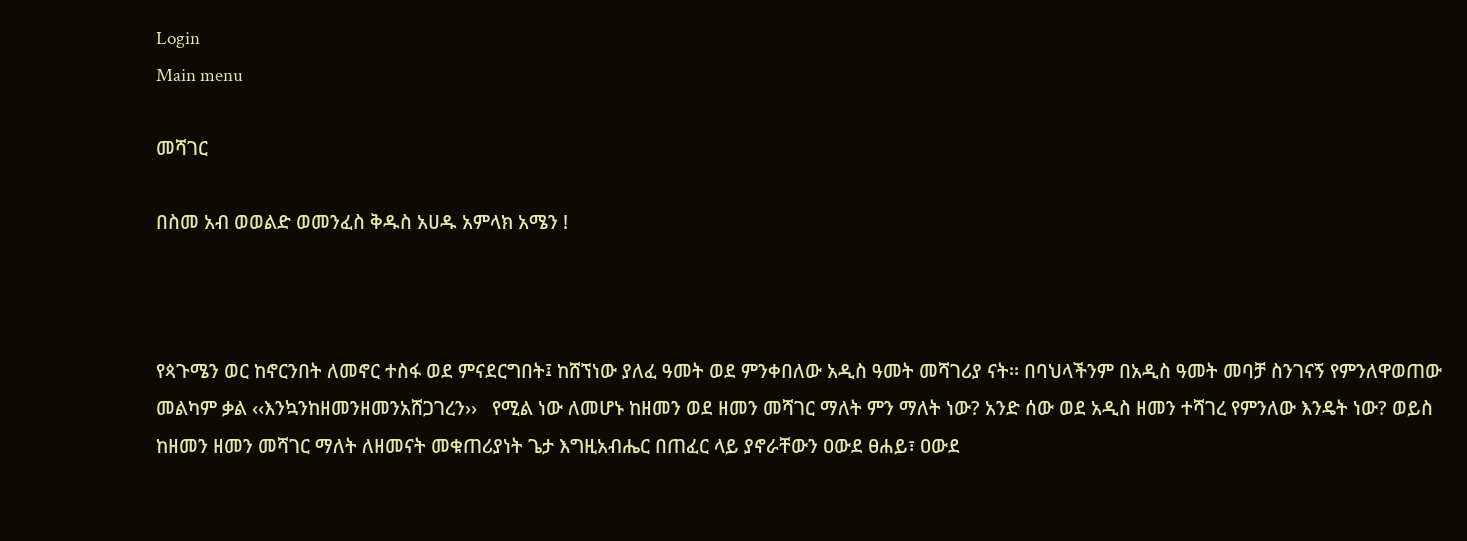Login
Main menu

መሻገር

በስመ አብ ወወልድ ወመንፈስ ቅዱስ አሀዱ አምላክ አሜን !



የጳጉሜን ወር ከኖርንበት ለመኖር ተስፋ ወደ ምናደርግበት፤ ከሸኘነው ያለፈ ዓመት ወደ ምንቀበለው አዲስ ዓመት መሻገሪያ ናት፡፡ በባህላችንም በአዲስ ዓመት መባቻ ስንገናኝ የምንለዋወጠው መልካም ቃል ‹‹እንኳንከዘመንዘመንአሸጋገረን››   የሚል ነው ለመሆኑ ከዘመን ወደ ዘመን መሻገር ማለት ምን ማለት ነው? አንድ ሰው ወደ አዲስ ዘመን ተሻገረ የምንለው እንዴት ነው? ወይስ ከዘመን ዘመን መሻገር ማለት ለዘመናት መቁጠሪያነት ጌታ እግዚአብሔር በጠፈር ላይ ያኖራቸውን ዐውደ ፀሐይ፣ ዐውደ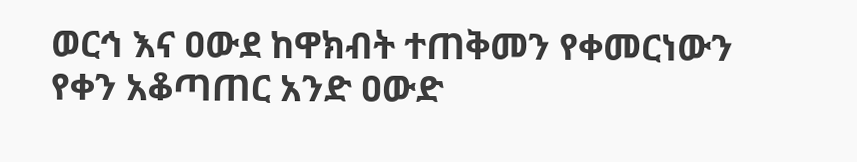ወርኅ እና ዐውደ ከዋክብት ተጠቅመን የቀመርነውን የቀን አቆጣጠር አንድ ዐውድ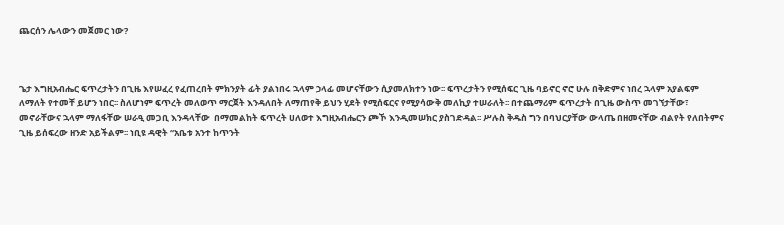ጨርሰን ሌላውን መጀመር ነው?



ጌታ እግዚአብሔር ፍጥረታትን በጊዜ እየሠፈረ የፈጠረበት ምክንያት ፊት ያልነበሩ ኋላም ኃላፊ መሆናቸውን ሲያመለክተን ነው፡፡ ፍጥረታትን የሚሰፍር ጊዜ ባይኖር ኖሮ ሁሉ በቅድምና ነበረ ኋላም አያልፍም ለማለት የተመቸ ይሆን ነበር፡፡ ስለሆነም ፍጥረት መለወጥ ማርጀት እንዳለበት ለማጠየቅ ይህን ሂደት የሚሰፍርና የሚያሳውቅ መለኪያ ተሠራለት፡፡ በተጨማሪም ፍጥረታት በጊዜ ውስጥ መገኘታቸው፣ መኖራቸውና ኋላም ማለፋቸው ሠራዒ መጋቢ እንዳላቸው  በማመልከት ፍጥረት ሀለወተ እግዚአብሔርን ጮኾ እንዲመሠክር ያስገድዳል፡፡ ሥሉስ ቅዱስ ግን በባህርያቸው ውላጤ በዘመናቸው ብልየት የለበትምና ጊዜ ይሰፍረው ዘንድ አይችልም፡፡ ነቢዩ ዳዊት “አቤቱ አንተ ከጥንት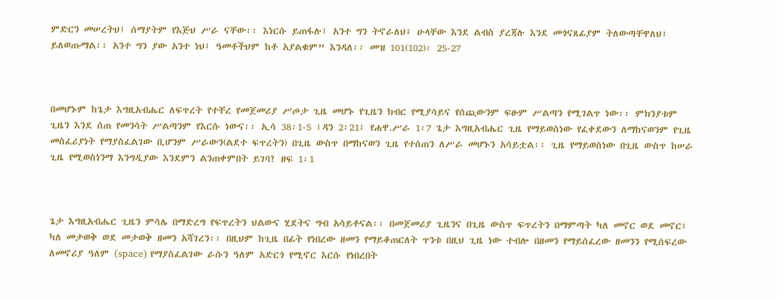ምድርን መሠረትህ፤ ሰማያትም የእጅህ ሥራ ናቸው፡፡ እነርሱ ይጠፋሉ፤ አንተ ግን ትኖራለህ፤ ሁላቸው እንደ ልብስ ያረጃሉ እንደ መጎናጸፊያም ትለውጣቸዋለህ፤ ይለወጡማል፡፡ አንተ ግን ያው አንተ ነህ፤ ዓመቶችህም ከቶ አያልቁም” እንዳለ፡፡ መዝ 101(102)፡ 25-27



በመሆኑም ከጌታ እግዚአብሔር ለፍጥረት የተቸረ የመጀመሪያ ሥጦታ ጊዜ መሆኑ የጊዜን ክብር የሚያሳይና የሰጪውንም ፍፁም ሥልጣን የሚገልጥ ነው፡፡ ምክንያቱም ጊዜን እንደ ሰጠ የመንሳት ሥልጣንም የእርሱ ነውና፡፡ ኢሳ 38፡1-5 ፤ዳን 2፡21፤ የሐዋ.ሥራ 1፡7 ጌታ እግዚአብሔር ጊዜ የማይወስነው የፈቀደውን ለማከናወንም የጊዜ መስፈሪያነት የማያስፈልገው ቢሆንም ሥራውን(ልደተ ፍጥረትን) በጊዜ ውስጥ በማከናወን ጊዜ የተሰጠን ለሥራ መሆኑን አሳይቷል፡፡ ጊዜ የማይወስነው በጊዜ ውስጥ ከሠራ ጊዜ የሚወስነንማ እንግዲያው እንደምን ልንጠቀምበት ይገባ? ዘፍ 1፡1



ጌታ እግዚአብሔር ጊዜን ምሳሌ በማድረግ የፍጥረትን ህልውና ሂደትና ግብ አሳይቶናል፡፡ በመጀመሪያ ጊዜንና በጊዜ ውስጥ ፍጥረትን በማምጣት ካለ መኖር ወደ መኖር፤ ካለ መታወቅ ወደ መታወቅ ዘመን አሻገረን፡፡ በዚህም ከጊዜ በፊት የነበረው ዘመን የማይቆጠርለት ጥንቱ በዚህ ጊዜ ነው ተብሎ በዘመን የማይሰፈረው ዘመንን የሚሰፍረው ለመኖሪያ ዓለም (space) የማያስፈልገው ራሱን ዓለም አድርጎ የሚኖር እርሱ የነበረበት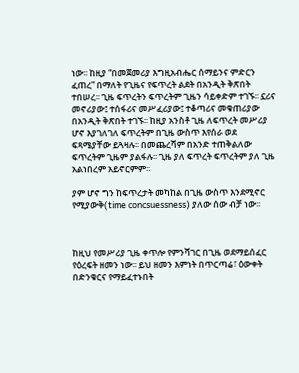ነው፡፡ ከዚያ “በመጀመሪያ እግዚአብሔር ሰማይንና ምድርን ፈጠረ” በማለት የጊዜና የፍጥረት ልደት በአንዲት ቅጽበት ተበሠረ፡፡ ጊዜ ፍጥረትን ፍጥረትም ጊዜን ሳይቀድም ተገኙ፡፡ ኗሪና መኖሪያው፤ ተሰፋሪና መሥፈሪያው፤ ተቆጣሪና መቁጠሪያው በአንዲት ቅጽበት ተገኙ፡፡ ከዚያ አንስቶ ጊዜ ለፍጥረት መሥሪያ ሆኖ እያገለገለ ፍጥረትም በጊዜ ውስጥ እየሰራ ወደ ፍጻሜያቸው ይጓዛሉ፡፡ በመጨረሻም በአንድ ተጠቅልለው ፍጥረትም ጊዜም ያልፋሉ፡፡ ጊዜ ያለ ፍጥረት ፍጥረትም ያለ ጊዜ አልነበረም አይኖርምም፡፡

ያም ሆኖ ግን ከፍጥረታት መካከል በጊዜ ውስጥ እንደሚኖር የሚያውቅ(time concsuessness) ያለው ሰው ብቻ ነው፡፡



ከዚህ የመሥሪያ ጊዜ ቀጥሎ የምንሻገር በጊዜ ወደማይሰፈር የዕረፍት ዘመን ነው፡፡ ይህ ዘመን እምነት በጥርጣሬ፣ ዕውቀት በድንቁርና የማይፈተኑበት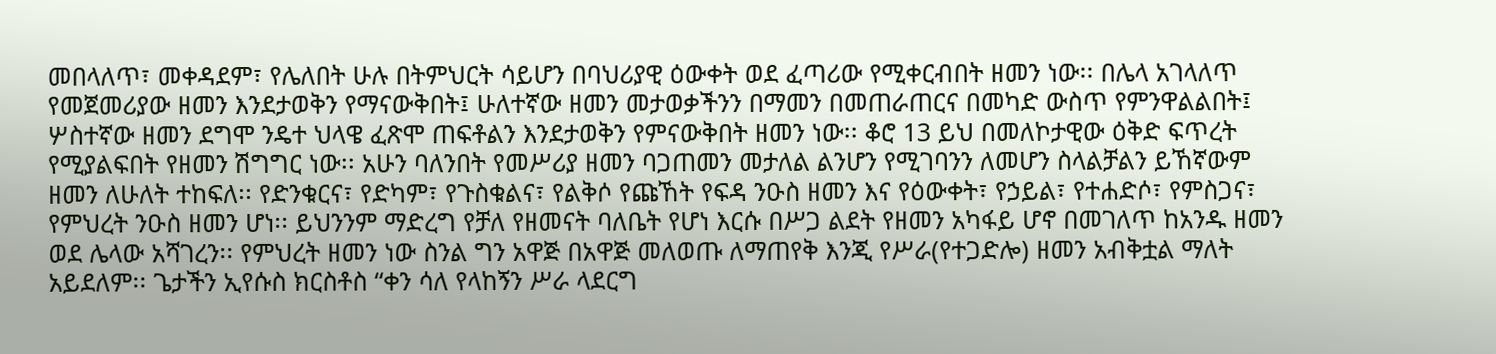መበላለጥ፣ መቀዳደም፣ የሌለበት ሁሉ በትምህርት ሳይሆን በባህሪያዊ ዕውቀት ወደ ፈጣሪው የሚቀርብበት ዘመን ነው፡፡ በሌላ አገላለጥ የመጀመሪያው ዘመን እንደታወቅን የማናውቅበት፤ ሁለተኛው ዘመን መታወቃችንን በማመን በመጠራጠርና በመካድ ውስጥ የምንዋልልበት፤ ሦስተኛው ዘመን ደግሞ ንዴተ ህላዌ ፈጽሞ ጠፍቶልን እንደታወቅን የምናውቅበት ዘመን ነው፡፡ ቆሮ 13 ይህ በመለኮታዊው ዕቅድ ፍጥረት የሚያልፍበት የዘመን ሽግግር ነው፡፡ አሁን ባለንበት የመሥሪያ ዘመን ባጋጠመን መታለል ልንሆን የሚገባንን ለመሆን ስላልቻልን ይኸኛውም ዘመን ለሁለት ተከፍለ፡፡ የድንቁርና፣ የድካም፣ የጉስቁልና፣ የልቅሶ የጩኸት የፍዳ ንዑስ ዘመን እና የዕውቀት፣ የኃይል፣ የተሐድሶ፣ የምስጋና፣ የምህረት ንዑስ ዘመን ሆነ፡፡ ይህንንም ማድረግ የቻለ የዘመናት ባለቤት የሆነ እርሱ በሥጋ ልደት የዘመን አካፋይ ሆኖ በመገለጥ ከአንዱ ዘመን ወደ ሌላው አሻገረን፡፡ የምህረት ዘመን ነው ስንል ግን አዋጅ በአዋጅ መለወጡ ለማጠየቅ እንጂ የሥራ(የተጋድሎ) ዘመን አብቅቷል ማለት አይደለም፡፡ ጌታችን ኢየሱስ ክርስቶስ “ቀን ሳለ የላከኝን ሥራ ላደርግ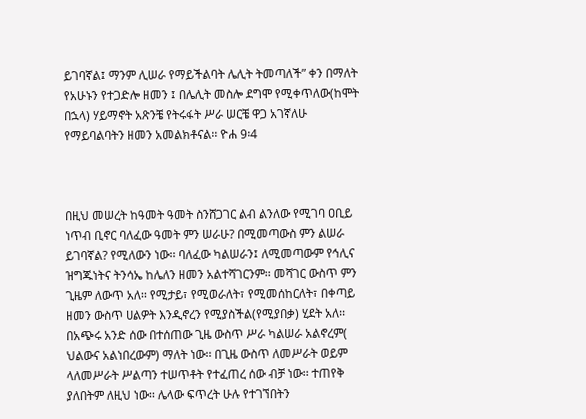ይገባኛል፤ ማንም ሊሠራ የማይችልባት ሌሊት ትመጣለች” ቀን በማለት የአሁኑን የተጋድሎ ዘመን ፤ በሌሊት መስሎ ደግሞ የሚቀጥለው(ከሞት በኋላ) ሃይማኖት አጽንቼ የትሩፋት ሥራ ሠርቼ ዋጋ አገኛለሁ የማይባልባትን ዘመን አመልክቶናል፡፡ ዮሐ 9፡4



በዚህ መሠረት ከዓመት ዓመት ስንሸጋገር ልብ ልንለው የሚገባ ዐቢይ ነጥብ ቢኖር ባለፈው ዓመት ምን ሠራሁ? በሚመጣውስ ምን ልሠራ ይገባኛል? የሚለውን ነው፡፡ ባለፈው ካልሠራን፤ ለሚመጣውም የኅሊና ዝግጁነትና ትንሳኤ ከሌለን ዘመን አልተሻገርንም፡፡ መሻገር ውስጥ ምን ጊዜም ለውጥ አለ፡፡ የሚታይ፣ የሚወራለት፣ የሚመሰከርለት፣ በቀጣይ ዘመን ውስጥ ሀልዎት እንዲኖረን የሚያስችል(የሚያበቃ) ሂደት አለ፡፡ በአጭሩ አንድ ሰው በተሰጠው ጊዜ ውስጥ ሥራ ካልሠራ አልኖረም( ህልውና አልነበረውም) ማለት ነው፡፡ በጊዜ ውስጥ ለመሥራት ወይም ላለመሥራት ሥልጣን ተሠጥቶት የተፈጠረ ሰው ብቻ ነው፡፡ ተጠየቅ ያለበትም ለዚህ ነው፡፡ ሌላው ፍጥረት ሁሉ የተገኘበትን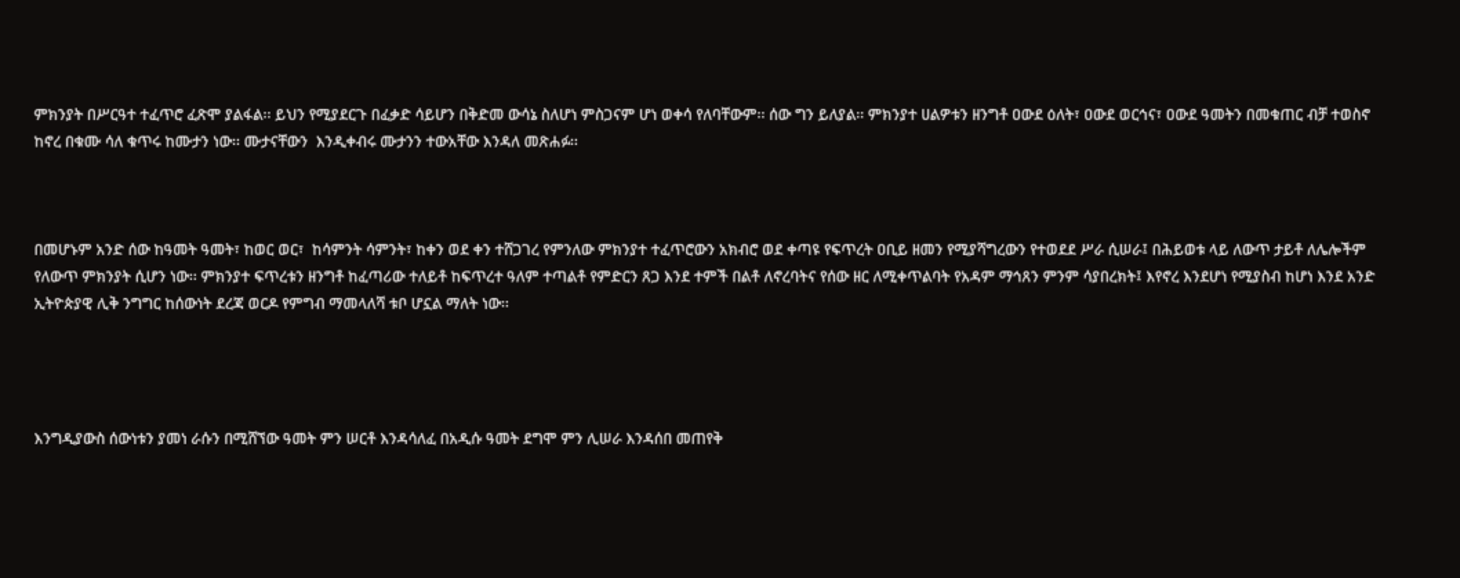ምክንያት በሥርዓተ ተፈጥሮ ፈጽሞ ያልፋል፡፡ ይህን የሚያደርጉ በፈቃድ ሳይሆን በቅድመ ውሳኔ ስለሆነ ምስጋናም ሆነ ወቀሳ የለባቸውም፡፡ ሰው ግን ይለያል፡፡ ምክንያተ ሀልዎቱን ዘንግቶ ዐውደ ዕለት፣ ዐውደ ወርኅና፣ ዐውደ ዓመትን በመቁጠር ብቻ ተወስኖ ከኖረ በቁሙ ሳለ ቁጥሩ ከሙታን ነው፡፡ ሙታናቸውን  እንዲቀብሩ ሙታንን ተውአቸው እንዳለ መጽሐፉ፡፡



በመሆኑም አንድ ሰው ከዓመት ዓመት፣ ከወር ወር፣  ከሳምንት ሳምንት፣ ከቀን ወደ ቀን ተሸጋገረ የምንለው ምክንያተ ተፈጥሮውን አክብሮ ወደ ቀጣዩ የፍጥረት ዐቢይ ዘመን የሚያሻግረውን የተወደደ ሥራ ሲሠራ፤ በሕይወቱ ላይ ለውጥ ታይቶ ለሌሎችም የለውጥ ምክንያት ሲሆን ነው፡፡ ምክንያተ ፍጥረቱን ዘንግቶ ከፈጣሪው ተለይቶ ከፍጥረተ ዓለም ተጣልቶ የምድርን ጸጋ እንደ ተምች በልቶ ለኖረባትና የሰው ዘር ለሚቀጥልባት የአዳም ማኅጸን ምንም ሳያበረክት፤ እየኖረ እንደሆነ የሚያስብ ከሆነ እንደ አንድ ኢትዮጵያዊ ሊቅ ንግግር ከሰውነት ደረጃ ወርዶ የምግብ ማመላለሻ ቱቦ ሆኗል ማለት ነው፡፡




እንግዲያውስ ሰውነቱን ያመነ ራሱን በሚሸኘው ዓመት ምን ሠርቶ እንዳሳለፈ በአዲሱ ዓመት ደግሞ ምን ሊሠራ እንዳሰበ መጠየቅ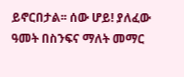ይኖርበታል፡፡ ሰው ሆይ! ያለፈው ዓመት በስንፍና ማለት መማር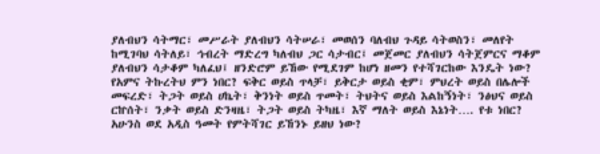ያለብህን ሳትማር፣ መሥራት ያለብህን ሳትሠራ፣ መወሰን ባለብህ ጉዳይ ሳትወስን፣ መለየት ከሚገባህ ሳትለይ፣ ኅብረት ማድረግ ካለብህ ጋር ሳታብር፤ መጀመር ያለብህን ሳትጀምርና ማቆም ያለብህን ሳታቆም ካለፈህ፤ ዘንድሮም ይኸው የሚደገም ከሆነ ዘመን የተሻገርከው እንዴት ነው? የአምና ትኩረትህ ምን ነበር? ፍቅር ወይስ ጥላቻ፣ ይቅርታ ወይስ ቂም፣ ምህረት ወይስ በሌሎች መፍረድ፣ ትጋት ወይስ ሀኬት፣ ቅንነት ወይስ ጥመት፣ ትህትና ወይስ እልከኝነት፣ ንፅህና ወይስ ርኵሰት፣ ንቃት ወይስ ድንዛዜ፣ ትጋት ወይስ ትካዜ፣ እኛ ማለት ወይስ እኔነት…. የቱ ነበር? አሁንስ ወደ አዲስ ዓመት የምትሻገር ይኸንኑ ይዘህ ነው?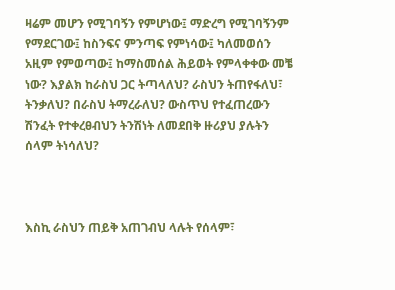ዛሬም መሆን የሚገባኝን የምሆነው፤ ማድረግ የሚገባኝንም የማደርገው፤ ከስንፍና ምንጣፍ የምነሳው፤ ካለመወሰን አዚም የምወጣው፤ ከማስመሰል ሕይወት የምላቀቀው መቼ ነው? እያልክ ከራስህ ጋር ትጣላለህ? ራስህን ትጠየፋለህ፣ ትንቃለህ? በራስህ ትማረራለህ? ውስጥህ የተፈጠረውን ሽንፈት የተቀረፀብህን ትንሽነት ለመደበቅ ዙሪያህ ያሉትን ሰላም ትነሳለህ?



እስኪ ራስህን ጠይቅ አጠገብህ ላሉት የሰላም፣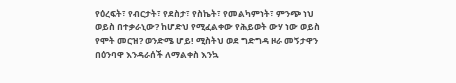የዕረፍት፣ የብርታት፣ የደስታ፣ የስኬት፣ የመልካምነት፣ ምንጭ ነህ ወይስ በተቃራኒው? ከሆድህ የሚፈልቀው የሕይወት ውሃ ነው ወይስ የሞት መርዝ? ወንድሜ ሆይ! ሚስትህ ወደ ግድግዳ ዞራ መኝታዋን በዕንባዋ እንዳራሰች ለማልቀስ እንኳ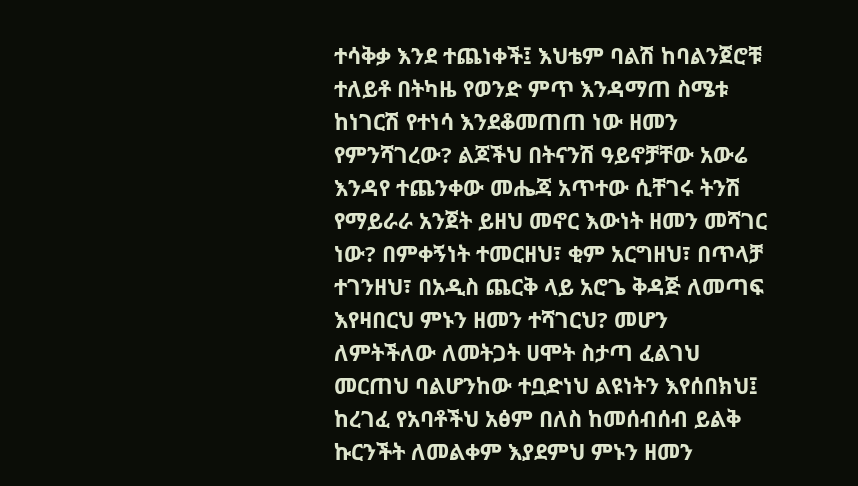ተሳቅቃ እንደ ተጨነቀች፤ እህቴም ባልሽ ከባልንጀሮቹ ተለይቶ በትካዜ የወንድ ምጥ እንዳማጠ ስሜቱ ከነገርሽ የተነሳ እንደቆመጠጠ ነው ዘመን የምንሻገረው? ልጆችህ በትናንሽ ዓይኖቻቸው አውሬ እንዳየ ተጨንቀው መሔጃ አጥተው ሲቸገሩ ትንሽ የማይራራ አንጀት ይዘህ መኖር እውነት ዘመን መሻገር ነው? በምቀኝነት ተመርዘህ፣ ቂም አርግዘህ፣ በጥላቻ ተገንዘህ፣ በአዲስ ጨርቅ ላይ አሮጌ ቅዳጅ ለመጣፍ እየዛበርህ ምኑን ዘመን ተሻገርህ? መሆን ለምትችለው ለመትጋት ሀሞት ስታጣ ፈልገህ መርጠህ ባልሆንከው ተቧድነህ ልዩነትን እየሰበክህ፤ ከረገፈ የአባቶችህ አፅም በለስ ከመሰብሰብ ይልቅ ኩርንችት ለመልቀም እያደምህ ምኑን ዘመን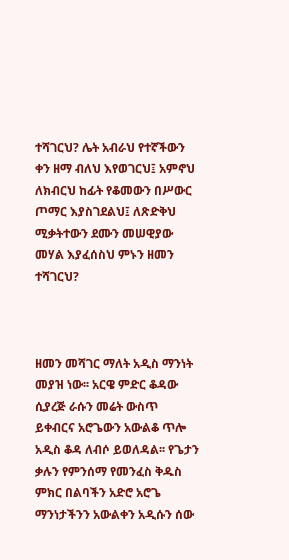ተሻገርህ? ሌት አብራህ የተኛችውን ቀን ዘማ ብለህ እየወገርህ፤ አምኖህ ለክብርህ ከፊት የቆመውን በሥውር ጦማር እያስገደልህ፤ ለጽድቅህ ሚቃትተውን ደሙን መሠዊያው መሃል እያፈሰስህ ምኑን ዘመን ተሻገርህ?



ዘመን መሻገር ማለት አዲስ ማንነት መያዝ ነው፡፡ አርዌ ምድር ቆዳው ሲያረጅ ራሱን መሬት ውስጥ ይቀብርና አሮጌውን አውልቆ ጥሎ አዲስ ቆዳ ለብሶ ይወለዳል፡፡ የጌታን ቃሉን የምንሰማ የመንፈስ ቅዱስ ምክር በልባችን አድሮ አሮጌ ማንነታችንን አውልቀን አዲሱን ሰው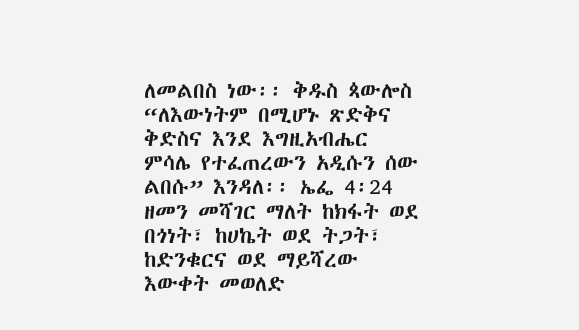ለመልበስ ነው፡፡ ቅዱስ ጳውሎስ “ለእውነትም በሚሆኑ ጽድቅና ቅድስና እንደ እግዚአብሔር ምሳሌ የተፈጠረውን አዲሱን ሰው ልበሱ” እንዳለ፡፡ ኤፌ 4፡24 ዘመን መሻገር ማለት ከክፋት ወደ በጎነት፣ ከሀኬት ወደ ትጋት፣ ከድንቁርና ወደ ማይሻረው እውቀት መወለድ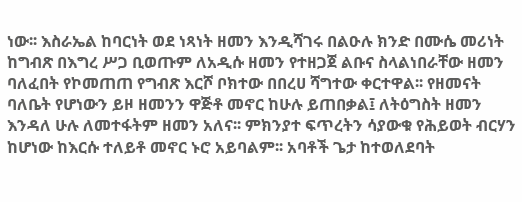ነው፡፡ እስራኤል ከባርነት ወደ ነጻነት ዘመን እንዲሻገሩ በልዑሉ ክንድ በሙሴ መሪነት ከግብጽ በእግረ ሥጋ ቢወጡም ለአዲሱ ዘመን የተዘጋጀ ልቡና ስላልነበራቸው ዘመን ባለፈበት የኮመጠጠ የግብጽ እርሾ ቦክተው በበረሀ ሻግተው ቀርተዋል፡፡ የዘመናት ባለቤት የሆነውን ይዞ ዘመንን ዋጅቶ መኖር ከሁሉ ይጠበቃል፤ ለትዕግስት ዘመን እንዳለ ሁሉ ለመተፋትም ዘመን አለና፡፡ ምክንያተ ፍጥረትን ሳያውቁ የሕይወት ብርሃን ከሆነው ከእርሱ ተለይቶ መኖር ኑሮ አይባልም፡፡ አባቶች ጌታ ከተወለደባት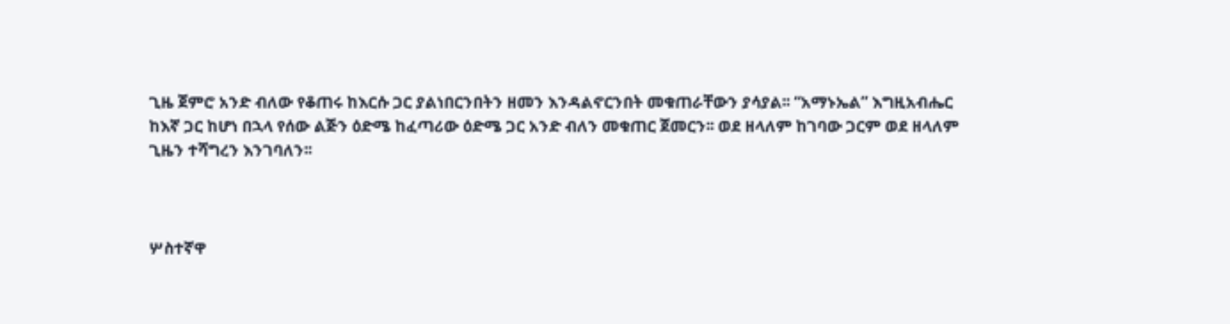ጊዜ ጀምሮ አንድ ብለው የቆጠሩ ከእርሱ ጋር ያልነበርንበትን ዘመን እንዳልኖርንበት መቁጠራቸውን ያሳያል፡፡ “አማኑኤል” እግዚአብሔር ከእኛ ጋር ከሆነ በኋላ የሰው ልጅን ዕድሜ ከፈጣሪው ዕድሜ ጋር አንድ ብለን መቁጠር ጀመርን፡፡ ወደ ዘላለም ከገባው ጋርም ወደ ዘላለም ጊዜን ተሻግረን እንገባለን፡፡



ሦስተኛዋ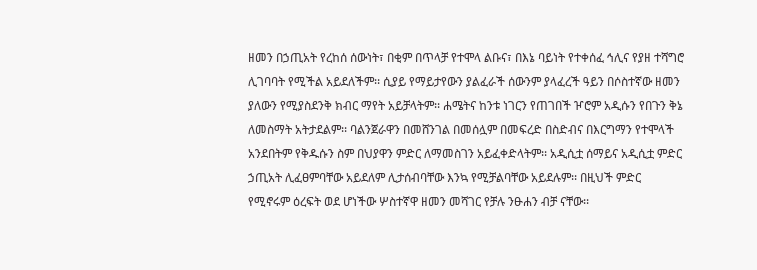ዘመን በኃጢአት የረከሰ ሰውነት፣ በቂም በጥላቻ የተሞላ ልቡና፣ በእኔ ባይነት የተቀሰፈ ኅሊና የያዘ ተሻግሮ ሊገባባት የሚችል አይደለችም፡፡ ሲያይ የማይታየውን ያልፈራች ሰውንም ያላፈረች ዓይን በሶስተኛው ዘመን ያለውን የሚያስደንቅ ክብር ማየት አይቻላትም፡፡ ሐሜትና ከንቱ ነገርን የጠገበች ዦሮም አዲሱን የበጉን ቅኔ ለመስማት አትታደልም፡፡ ባልንጀራዋን በመሸንገል በመሰሏም በመፍረድ በስድብና በእርግማን የተሞላች አንደበትም የቅዱሱን ስም በህያዋን ምድር ለማመስገን አይፈቀድላትም፡፡ አዲሲቷ ሰማይና አዲሲቷ ምድር ኃጢአት ሊፈፀምባቸው አይደለም ሊታሰብባቸው እንኳ የሚቻልባቸው አይደሉም፡፡ በዚህች ምድር የሚኖሩም ዕረፍት ወደ ሆነችው ሦስተኛዋ ዘመን መሻገር የቻሉ ንፁሐን ብቻ ናቸው፡፡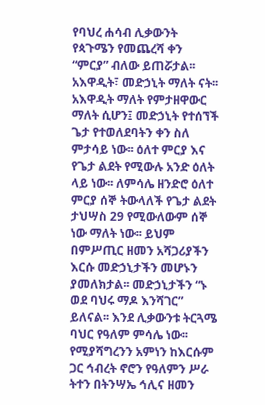የባህረ ሐሳብ ሊቃውንት የጳጉሜን የመጨረሻ ቀን “ምርያ” ብለው ይጠሯታል፡፡ አእዋዲት፣ መድኃኒት ማለት ናት፡፡ አእዋዲት ማለት የምታዘዋውር ማለት ሲሆን፤ መድኃኒት የተሰኘች ጌታ የተወለደባትን ቀን ስለ ምታሳይ ነው፡፡ ዕለተ ምርያ እና የጌታ ልደት የሚውሉ አንድ ዕለት ላይ ነው፡፡ ለምሳሌ ዘንድሮ ዕለተ ምርያ ሰኞ ትውላለች የጌታ ልደት ታህሣስ 29 የሚውለውም ሰኞ ነው ማለት ነው፡፡ ይህም በምሥጢር ዘመን አሻጋሪያችን እርሱ መድኃኒታችን መሆኑን ያመለክታል፡፡ መድኃኒታችን “ኑ ወደ ባህሩ ማዶ እንሻገር” ይለናል፡፡ እንደ ሊቃውንቱ ትርጓሜ ባህር የዓለም ምሳሌ ነው፡፡ የሚያሻግረንን አምነን ከእርሱም ጋር ኅብረት ኖሮን የዓለምን ሥራ ትተን በትንሣኤ ኅሊና ዘመን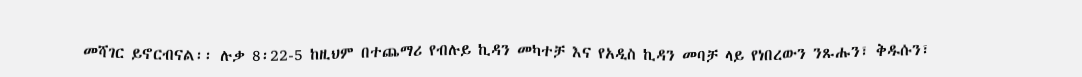መሻገር ይኖርብናል፡፡ ሉቃ 8፡22-5 ከዚህም በተጨማሪ የብሉይ ኪዳን መካተቻ እና የአዲስ ኪዳን መባቻ ላይ የነበረውን ንጹሑን፣ ቅዱሱን፣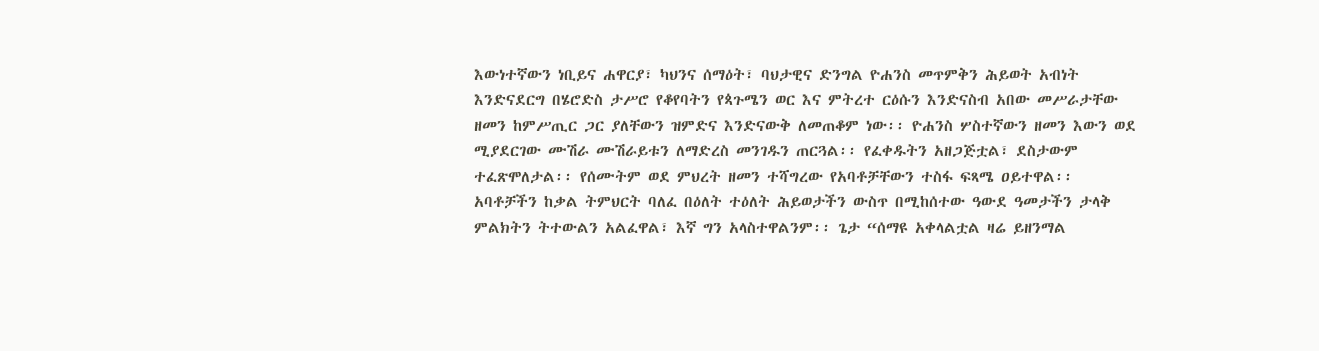እውነተኛውን ነቢይና ሐዋርያ፣ ካህንና ሰማዕት፣ ባህታዊና ድንግል ዮሐንስ መጥምቅን ሕይወት አብነት እንድናደርግ በሄሮድስ ታሥሮ የቆየባትን የጳጉሜን ወር እና ምትረተ ርዕሱን እንድናስብ አበው መሥራታቸው ዘመን ከምሥጢር ጋር ያለቸውን ዝምድና እንድናውቅ ለመጠቆም ነው፡፡ ዮሐንስ ሦስተኛውን ዘመን እውን ወደ ሚያደርገው ሙሽራ ሙሽራይቱን ለማድረስ መንገዱን ጠርጓል፡፡ የፈቀዱትን አዘጋጅቷል፣ ደስታውም ተፈጽሞለታል፡፡ የሰሙትም ወደ ምህረት ዘመን ተሻግረው የአባቶቻቸውን ተስፋ ፍጻሜ ዐይተዋል፡፡  አባቶቻችን ከቃል ትምህርት ባለፈ በዕለት ተዕለት ሕይወታችን ውስጥ በሚከሰተው ዓውደ ዓመታችን ታላቅ ምልክትን ትተውልን አልፈዋል፣ እኛ ግን አላስተዋልንም፡፡ ጌታ “ሰማዩ አቀላልቷል ዛሬ ይዘንማል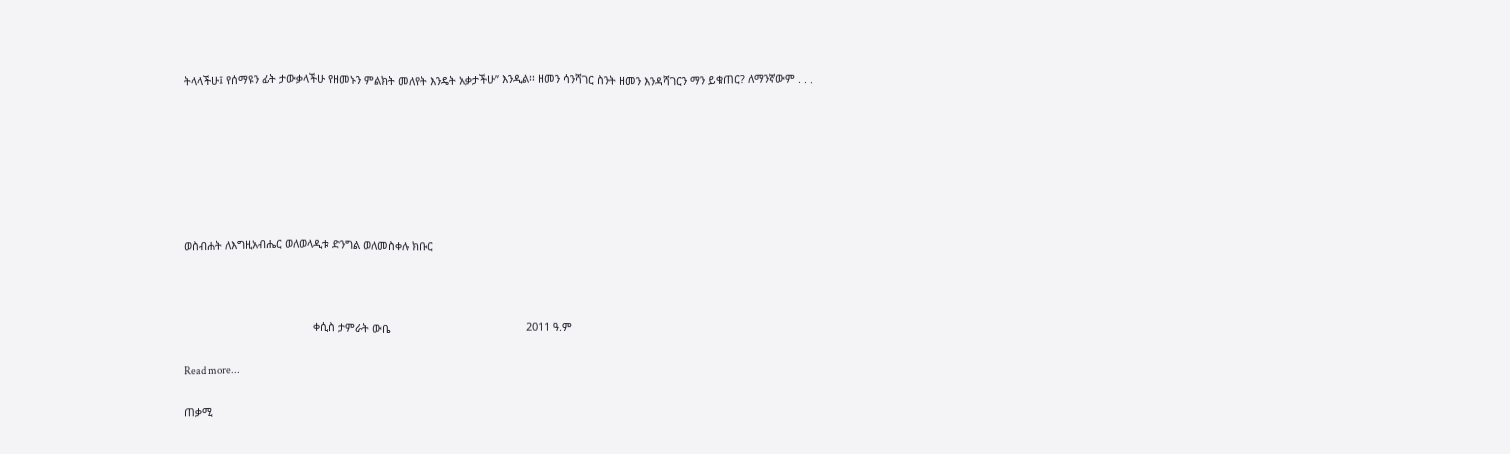ትላላችሁ፤ የሰማዩን ፊት ታውቃላችሁ የዘመኑን ምልክት መለየት እንዴት አቃታችሁ” እንዲል፡፡ ዘመን ሳንሻገር ስንት ዘመን እንዳሻገርን ማን ይቁጠር? ለማንኛውም . . .







ወስብሐት ለእግዚአብሔር ወለወላዲቱ ድንግል ወለመስቀሉ ክቡር



                                           ቀሲስ ታምራት ውቤ                                             2011 ዓ.ም

Read more...

ጠቃሚ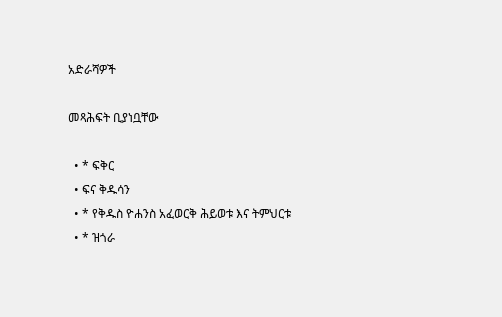አድራሻዎች

መጻሕፍት ቢያነቧቸው

  • * ፍቅር
  • ፍና ቅዱሳን
  • * የቅዱስ ዮሐንስ አፈወርቅ ሕይወቱ እና ትምህርቱ
  • * ዝጎራ